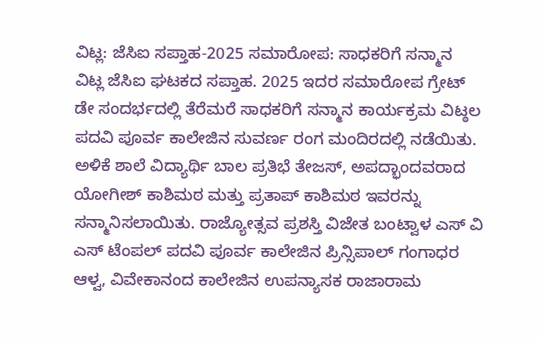ವಿಟ್ಲ: ಜೆಸಿಐ ಸಪ್ತಾಹ-2025 ಸಮಾರೋಪ: ಸಾಧಕರಿಗೆ ಸನ್ಮಾನ
ವಿಟ್ಲ ಜೆಸಿಐ ಘಟಕದ ಸಪ್ತಾಹ. 2025 ಇದರ ಸಮಾರೋಪ ಗ್ರೇಟ್ ಡೇ ಸಂದರ್ಭದಲ್ಲಿ ತೆರೆಮರೆ ಸಾಧಕರಿಗೆ ಸನ್ಮಾನ ಕಾರ್ಯಕ್ರಮ ವಿಟ್ಠಲ ಪದವಿ ಪೂರ್ವ ಕಾಲೇಜಿನ ಸುವರ್ಣ ರಂಗ ಮಂದಿರದಲ್ಲಿ ನಡೆಯಿತು.
ಅಳಿಕೆ ಶಾಲೆ ವಿದ್ಯಾರ್ಥಿ ಬಾಲ ಪ್ರತಿಭೆ ತೇಜಸ್, ಅಪದ್ಭಾಂದವರಾದ ಯೋಗೀಶ್ ಕಾಶಿಮಠ ಮತ್ತು ಪ್ರತಾಪ್ ಕಾಶಿಮಠ ಇವರನ್ನು ಸನ್ಮಾನಿಸಲಾಯಿತು. ರಾಜ್ಯೋತ್ಸವ ಪ್ರಶಸ್ತಿ ವಿಜೇತ ಬಂಟ್ವಾಳ ಎಸ್ ವಿ ಎಸ್ ಟೆಂಪಲ್ ಪದವಿ ಪೂರ್ವ ಕಾಲೇಜಿನ ಪ್ರಿನ್ಸಿಪಾಲ್ ಗಂಗಾಧರ ಆಳ್ವ, ವಿವೇಕಾನಂದ ಕಾಲೇಜಿನ ಉಪನ್ಯಾಸಕ ರಾಜಾರಾಮ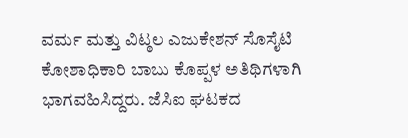ವರ್ಮ ಮತ್ತು ವಿಟ್ಠಲ ಎಜುಕೇಶನ್ ಸೊಸೈಟಿ ಕೋಶಾಧಿಕಾರಿ ಬಾಬು ಕೊಪ್ಪಳ ಅತಿಥಿಗಳಾಗಿ ಭಾಗವಹಿಸಿದ್ದರು. ಜೆಸಿಐ ಘಟಕದ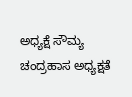ಅಧ್ಯಕ್ಷೆ ಸೌಮ್ಯ ಚಂದ್ರಹಾಸ ಅಧ್ಯಕ್ಷತೆ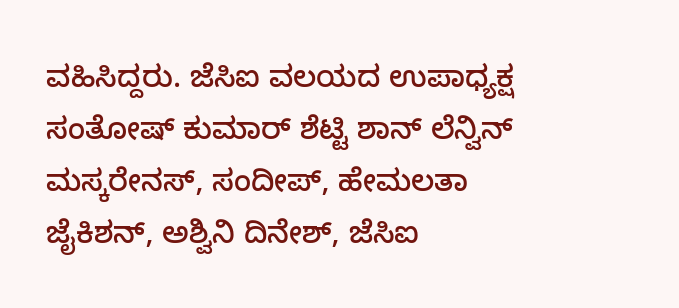ವಹಿಸಿದ್ದರು. ಜೆಸಿಐ ವಲಯದ ಉಪಾಧ್ಯಕ್ಷ ಸಂತೋಷ್ ಕುಮಾರ್ ಶೆಟ್ಟಿ ಶಾನ್ ಲೆನ್ವಿನ್ ಮಸ್ಕರೇನಸ್, ಸಂದೀಪ್, ಹೇಮಲತಾ ಜೈಕಿಶನ್, ಅಶ್ವಿನಿ ದಿನೇಶ್, ಜೆಸಿಐ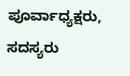ಪೂರ್ವಾಧ್ಯಕ್ಷರು, ಸದಸ್ಯರು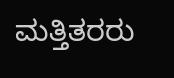ಮತ್ತಿತರರು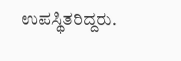ಉಪಸ್ಥಿತರಿದ್ದರು.